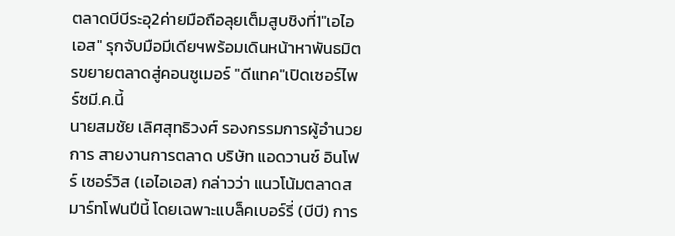ตลาดบีบีระอุ2ค่ายมือถือลุยเต็มสูบชิงที่1"เอไอเอส" รุกจับมือมีเดียฯพร้อมเดินหน้าหาพันธมิตรขยายตลาดสู่คอนซูเมอร์ "ดีแทค"เปิดเซอร์ไพร์ซมี.ค.นี้
นายสมชัย เลิศสุทธิวงศ์ รองกรรมการผู้อำนวยการ สายงานการตลาด บริษัท แอดวานซ์ อินโฟร์ เซอร์วิส (เอไอเอส) กล่าวว่า แนวโน้มตลาดสมาร์ทโฟนปีนี้ โดยเฉพาะแบล็คเบอร์รี่ (บีบี) การ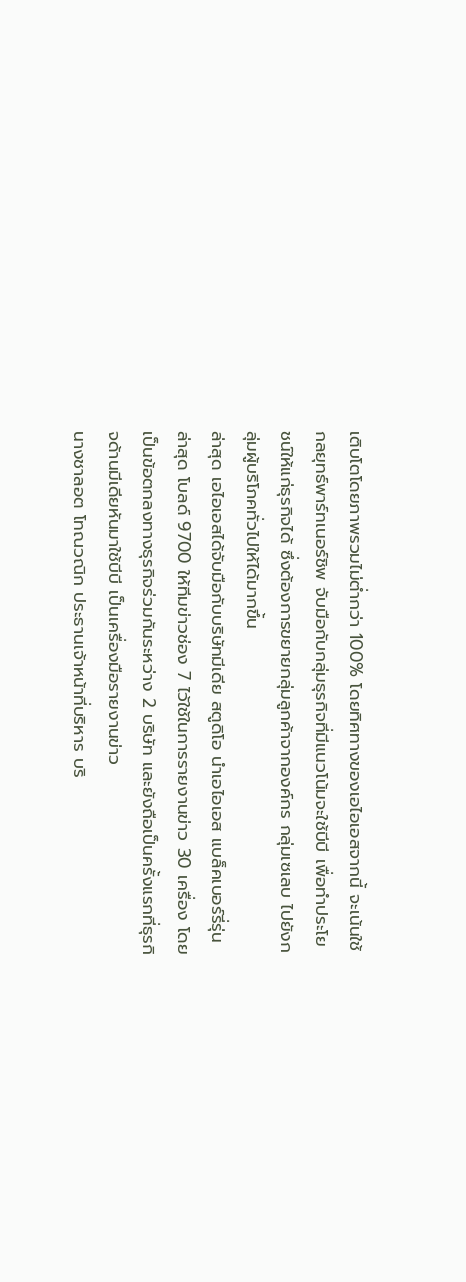เติบโตโดยภาพรวมไม่ต่ำกว่า 100% โดยทิศทางของเอไอเอสจากนี้ จะเน้นใช้กลยุทธ์พาร์ทเนอร์ชิพ จับมือกับกลุ่มธุรกิจที่มีแนวโน้มจะใช้บีบี เพื่อทำประโยชน์ให้แก่ธุรกิจได้ ซึ่งต้องการขยายกลุ่มลูกค้าจากองค์กร กลุ่มเซเลบ ไปยังกลุ่มผู้บริโภคทั่วไปให้ได้มากขึ้น
ล่าสุด เอไอเอสได้จับมือกับบริษัทมีเดีย สตูดิโอ นำเอไอเอส แบล็คเบอร์รี่รุ่นล่าสุด โบลด์ 9700 ให้ทีมข่าวช่อง 7 ไว้ใช้ในการรายงานข่าว 30 เครื่อง โดยเป็นข้อตกลงทางธุรกิจร่วมกันระหว่าง 2 บริษัท และยังถือเป็นครั้งแรกที่ธุรกิจด้านมีเดียหันมาใช้บีบี เป็นเครื่องมือรายงานข่าว
นางชาลอต โทณวณิก ประธานเจ้าหน้าที่บริหาร บริ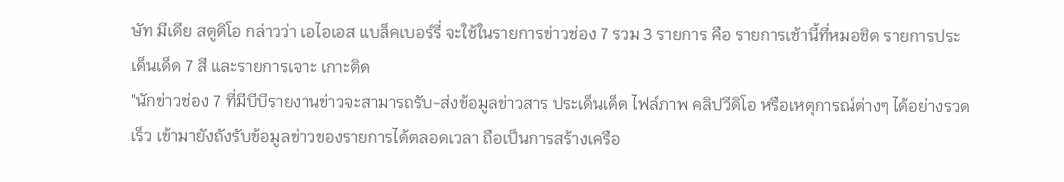ษัท มีเดีย สตูดิโอ กล่าวว่า เอไอเอส แบล็คเบอร์รี่ จะใช้ในรายการข่าวช่อง 7 รวม 3 รายการ คือ รายการเช้านี้ที่หมอชิต รายการประเด็นเด็ด 7 สี และรายการเจาะ เกาะติด
"นักข่าวช่อง 7 ที่มีบีบีรายงานข่าวจะสามารถรับ-ส่งข้อมูลข่าวสาร ประเด็นเด็ด ไฟล์ภาพ คลิปวีดิโอ หรือเหตุการณ์ต่างๆ ได้อย่างรวดเร็ว เข้ามายังถังรับข้อมูลข่าวของรายการได้ตลอดเวลา ถือเป็นการสร้างเครือ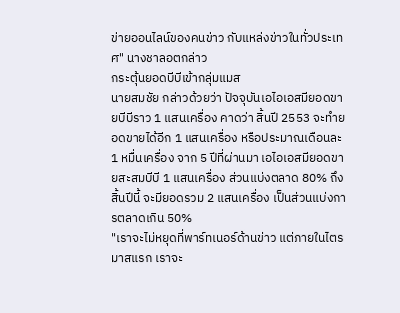ข่ายออนไลน์ของคนข่าว กับแหล่งข่าวในทั่วประเทศ" นางชาลอตกล่าว
กระตุ้นยอดบีบีเข้ากลุ่มแมส
นายสมชัย กล่าวด้วยว่า ปัจจุบันเอไอเอสมียอดขายบีบีราว 1 แสนเครื่อง คาดว่า สิ้นปี 2553 จะทำยอดขายได้อีก 1 แสนเครื่อง หรือประมาณเดือนละ 1 หมื่นเครื่อง จาก 5 ปีที่ผ่านมา เอไอเอสมียอดขายสะสมบีบี 1 แสนเครื่อง ส่วนแบ่งตลาด 80% ถึงสิ้นปีนี้ จะมียอดรวม 2 แสนเครื่อง เป็นส่วนแบ่งการตลาดเกิน 50%
"เราจะไม่หยุดที่พาร์ทเนอร์ด้านข่าว แต่ภายในไตรมาสแรก เราจะ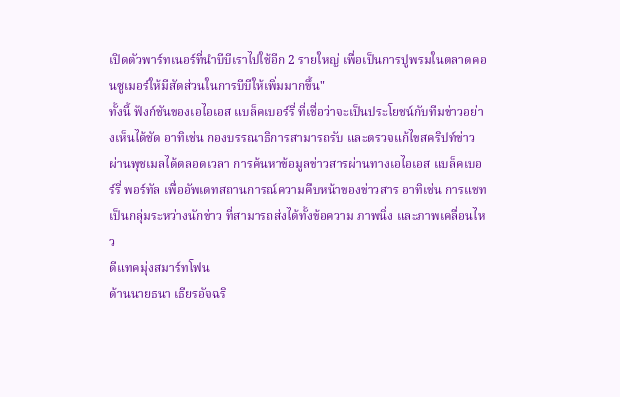เปิดตัวพาร์ทเนอร์ที่นำบีบีเราไปใช้อีก 2 รายใหญ่ เพื่อเป็นการปูพรมในตลาดคอนซูเมอร์ให้มีสัดส่วนในการบีบีให้เพิ่มมากขึ้น"
ทั้งนี้ ฟังก์ชันของเอไอเอส แบล็คเบอร์รี่ ที่เชื่อว่าจะเป็นประโยชน์กับทีมข่าวอย่างเห็นได้ชัด อาทิเช่น กองบรรณาธิการสามารถรับ และตรวจแก้ไขสคริปท์ข่าวผ่านพุชเมลได้ตลอดเวลา การค้นหาข้อมูลข่าวสารผ่านทางเอไอเอส แบล็คเบอร์รี่ พอร์ทัล เพื่ออัพเดทสถานการณ์ความคืบหน้าของข่าวสาร อาทิเช่น การแชทเป็นกลุ่มระหว่างนักข่าว ที่สามารถส่งได้ทั้งข้อความ ภาพนิ่ง และภาพเคลื่อนไหว
ดีแทคมุ่งสมาร์ทโฟน
ด้านนายธนา เธียรอัจฉริ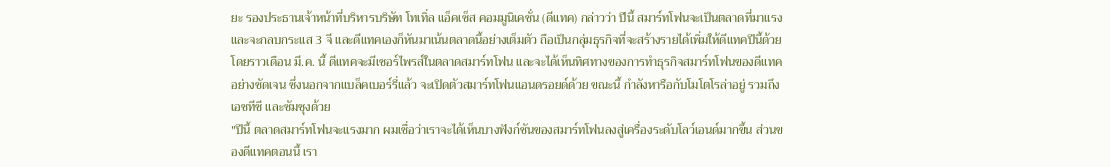ยะ รองประธานเจ้าหน้าที่บริหารบริษัท โทเทิ่ล แอ็คเซ็ส คอมมูนิเคชั่น (ดีแทค) กล่าวว่า ปีนี้ สมาร์ทโฟนจะเป็นตลาดที่มาแรง และจะกลบกระแส 3 จี และดีแทคเองก็หันมาเน้นตลาดนี้อย่างเต็มตัว ถือเป็นกลุ่มธุรกิจที่จะสร้างรายได้เพิ่มให้ดีแทคปีนี้ด้วย โดยราวเดือน มี.ค. นี้ ดีแทคจะมีเซอร์ไพรส์ในตลาดสมาร์ทโฟน และจะได้เห็นทิศทางของการทำธุรกิจสมาร์ทโฟนของดีแทคอย่างชัดเจน ซึ่งนอกจากแบล็คเบอร์รี่แล้ว จะเปิดตัวสมาร์ทโฟนแอนดรอยด์ด้วย ขณะนี้ กำลังหารือกับโมโตโรล่าอยู่ รวมถึงเอชทีซี และซัมซุงด้วย
"ปีนี้ ตลาดสมาร์ทโฟนจะแรงมาก ผมเชื่อว่าเราจะได้เห็นบางฟังก์ชันของสมาร์ทโฟนลงสู่เครื่องระดับโลว์เอนด์มากขึ้น ส่วนของดีแทคตอนนี้ เรา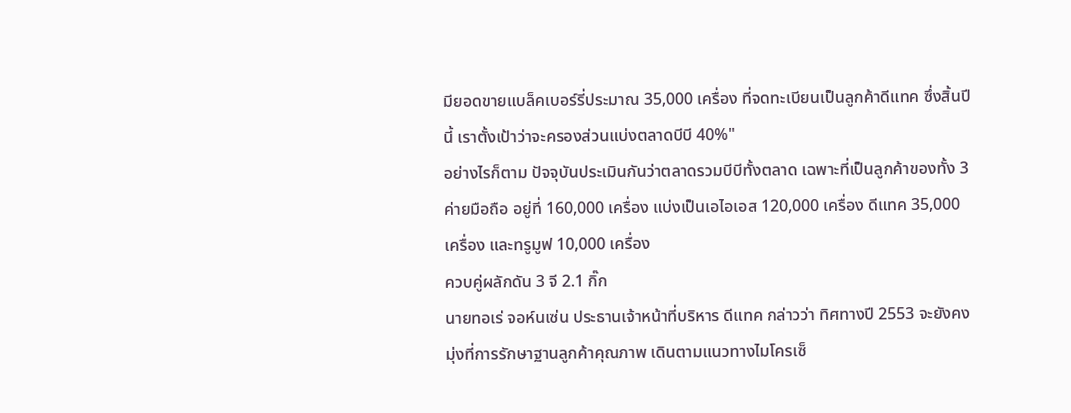มียอดขายแบล็คเบอร์รี่ประมาณ 35,000 เครื่อง ที่จดทะเบียนเป็นลูกค้าดีแทค ซึ่งสิ้นปีนี้ เราตั้งเป้าว่าจะครองส่วนแบ่งตลาดบีบี 40%"
อย่างไรก็ตาม ปัจจุบันประเมินกันว่าตลาดรวมบีบีทั้งตลาด เฉพาะที่เป็นลูกค้าของทั้ง 3 ค่ายมือถือ อยู่ที่ 160,000 เครื่อง แบ่งเป็นเอไอเอส 120,000 เครื่อง ดีแทค 35,000 เครื่อง และทรูมูฟ 10,000 เครื่อง
ควบคู่ผลักดัน 3 จี 2.1 กิ๊ก
นายทอเร่ จอห์นเซ่น ประธานเจ้าหน้าที่บริหาร ดีแทค กล่าวว่า ทิศทางปี 2553 จะยังคงมุ่งที่การรักษาฐานลูกค้าคุณภาพ เดินตามแนวทางไมโครเซ็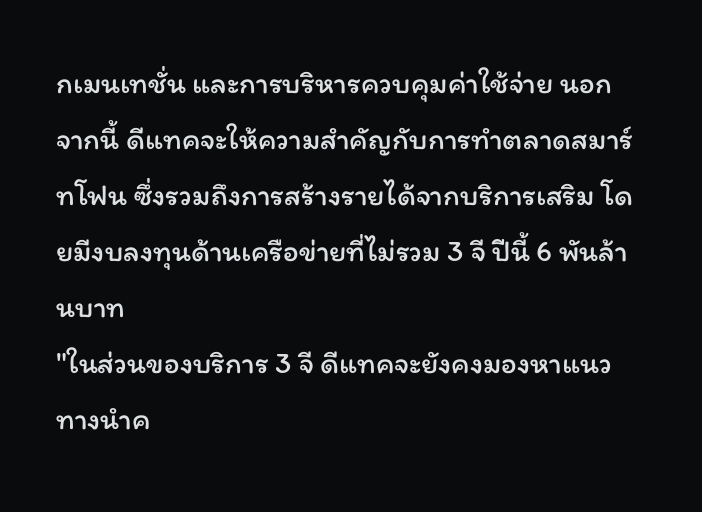กเมนเทชั่น และการบริหารควบคุมค่าใช้จ่าย นอกจากนี้ ดีแทคจะให้ความสำคัญกับการทำตลาดสมาร์ทโฟน ซึ่งรวมถึงการสร้างรายได้จากบริการเสริม โดยมีงบลงทุนด้านเครือข่ายที่ไม่รวม 3 จี ปีนี้ 6 พันล้านบาท
"ในส่วนของบริการ 3 จี ดีแทคจะยังคงมองหาแนวทางนำค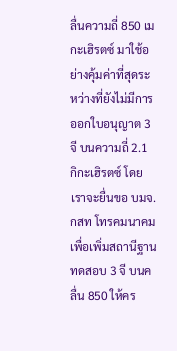ลื่นความถี่ 850 เมกะเฮิรตซ์ มาใช้อย่างคุ้มค่าที่สุดระหว่างที่ยังไม่มีการออกใบอนุญาต 3 จี บนความถี่ 2.1 กิกะเฮิรตซ์ โดยเราจะยื่นขอ บมจ. กสท โทรคมนาคม เพื่อเพิ่มสถานีฐานทดสอบ 3 จี บนคลื่น 850 ให้คร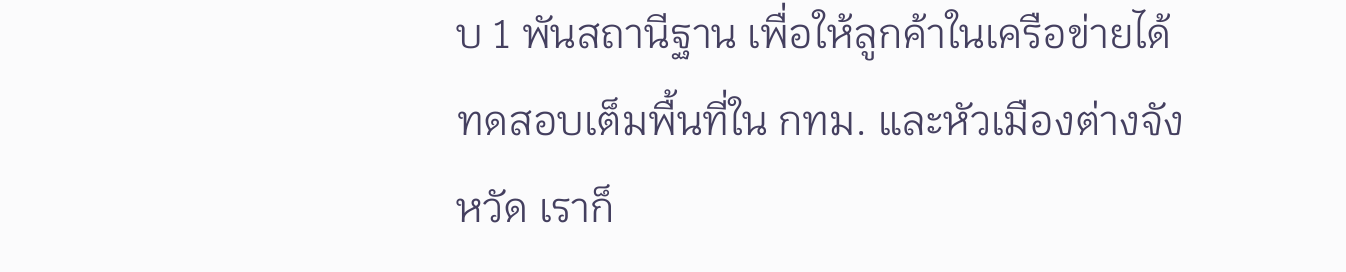บ 1 พันสถานีฐาน เพื่อให้ลูกค้าในเครือข่ายได้ทดสอบเต็มพื้นที่ใน กทม. และหัวเมืองต่างจังหวัด เราก็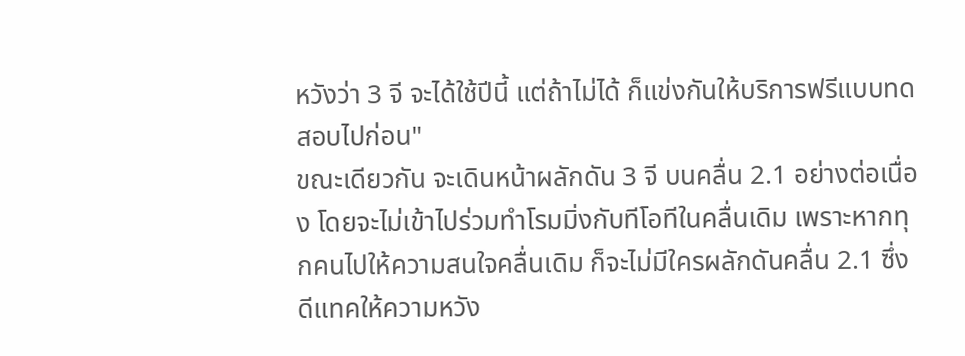หวังว่า 3 จี จะได้ใช้ปีนี้ แต่ถ้าไม่ได้ ก็แข่งกันให้บริการฟรีแบบทดสอบไปก่อน"
ขณะเดียวกัน จะเดินหน้าผลักดัน 3 จี บนคลื่น 2.1 อย่างต่อเนื่อง โดยจะไม่เข้าไปร่วมทำโรมมิ่งกับทีโอทีในคลื่นเดิม เพราะหากทุกคนไปให้ความสนใจคลื่นเดิม ก็จะไม่มีใครผลักดันคลื่น 2.1 ซึ่งดีแทคให้ความหวัง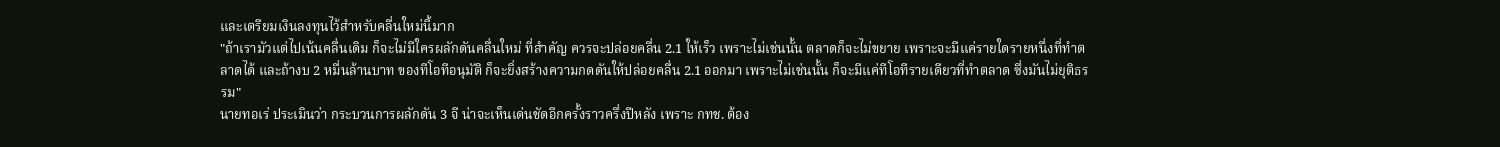และเตรียมเงินลงทุนไว้สำหรับคลื่นใหม่นี้มาก
"ถ้าเรามัวแต่ไปเน้นคลื่นเดิม ก็จะไม่มีใครผลักดันคลื่นใหม่ ที่สำคัญ ควรจะปล่อยคลื่น 2.1 ให้เร็ว เพราะไม่เช่นนั้น ตลาดก็จะไม่ขยาย เพราะจะมีแค่รายใดรายหนึ่งที่ทำตลาดได้ และถ้างบ 2 หมื่นล้านบาท ของทีโอทีอนุมัติ ก็จะยิ่งสร้างความกดดันให้ปล่อยคลื่น 2.1 ออกมา เพราะไม่เช่นนั้น ก็จะมีแค่ทีโอทีรายเดียวที่ทำตลาด ซึ่งมันไม่ยุติธรรม"
นายทอเร่ ประเมินว่า กระบวนการผลักดัน 3 จี น่าจะเห็นเด่นชัดอีกครั้งราวครึ่งปีหลัง เพราะ กทช. ต้อง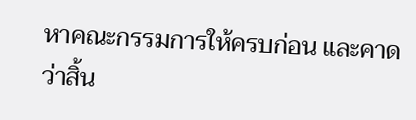หาคณะกรรมการให้ครบก่อน และคาดว่าสิ้น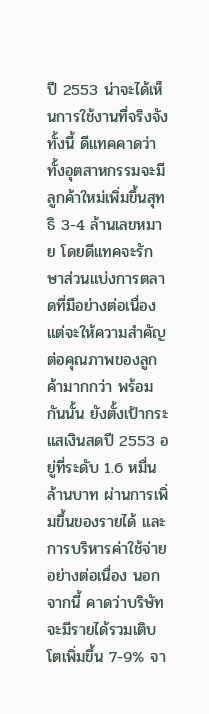ปี 2553 น่าจะได้เห็นการใช้งานที่จริงจัง
ทั้งนี้ ดีแทคคาดว่าทั้งอุตสาหกรรมจะมีลูกค้าใหม่เพิ่มขึ้นสุทธิ 3-4 ล้านเลขหมาย โดยดีแทคจะรักษาส่วนแบ่งการตลาดที่มีอย่างต่อเนื่อง แต่จะให้ความสำคัญต่อคุณภาพของลูกค้ามากกว่า พร้อมกันนั้น ยังตั้งเป้ากระแสเงินสดปี 2553 อยู่ที่ระดับ 1.6 หมื่นล้านบาท ผ่านการเพิ่มขึ้นของรายได้ และการบริหารค่าใช้จ่ายอย่างต่อเนื่อง นอกจากนี้ คาดว่าบริษัทจะมีรายได้รวมเติบโตเพิ่มขึ้น 7-9% จา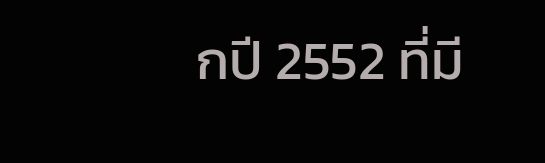กปี 2552 ที่มี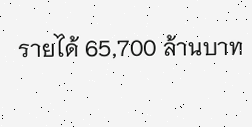รายได้ 65,700 ล้านบาท